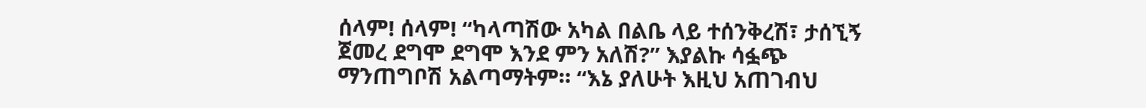ሰላም! ሰላም! “ካላጣሽው አካል በልቤ ላይ ተሰንቅረሽ፣ ታሰኚኝ ጀመረ ደግሞ ደግሞ እንደ ምን አለሽ?” እያልኩ ሳፏጭ ማንጠግቦሽ አልጣማትም። “እኔ ያለሁት እዚህ አጠገብህ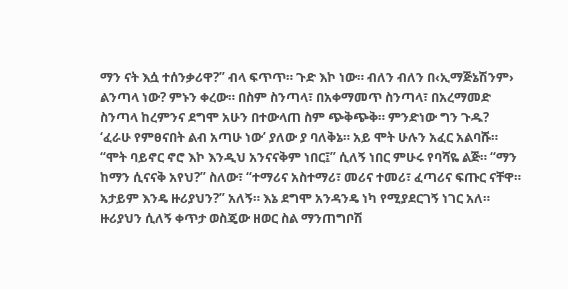ማን ናት እሷ ተሰንቃሪዋ?” ብላ ፍጥጥ። ጉድ እኮ ነው። ብለን ብለን በ‹ኢማጅኔሽንም› ልንጣላ ነው? ምኑን ቀረው። በስም ስንጣላ፣ በአቀማመጥ ስንጣላ፣ በአረማመድ ስንጣላ ከረምንና ደግሞ አሁን በተውላጠ ስም ጭቅጭቅ። ምንድነው ግን ጉዱ? ‘ፈራሁ የምፀናበት ልብ አጣሁ ነው’ ያለው ያ ባለቅኔ። አይ ሞት ሁሉን አፈር አልባሹ። “ሞት ባይኖር ኖሮ እኮ እንዲህ አንናናቅም ነበር፤” ሲለኝ ነበር ምሁሩ የባሻዬ ልጅ። “ማን ከማን ሲናናቅ አየህ?” ስለው፣ “ተማሪና አስተማሪ፣ መሪና ተመሪ፣ ፈጣሪና ፍጡር ናቸዋ። አታይም እንዴ ዙሪያህን?” አለኝ። እኔ ደግሞ አንዳንዴ ነካ የሚያደርገኝ ነገር አለ። ዙሪያህን ሲለኝ ቀጥታ ወስጄው ዘወር ስል ማንጠግቦሽ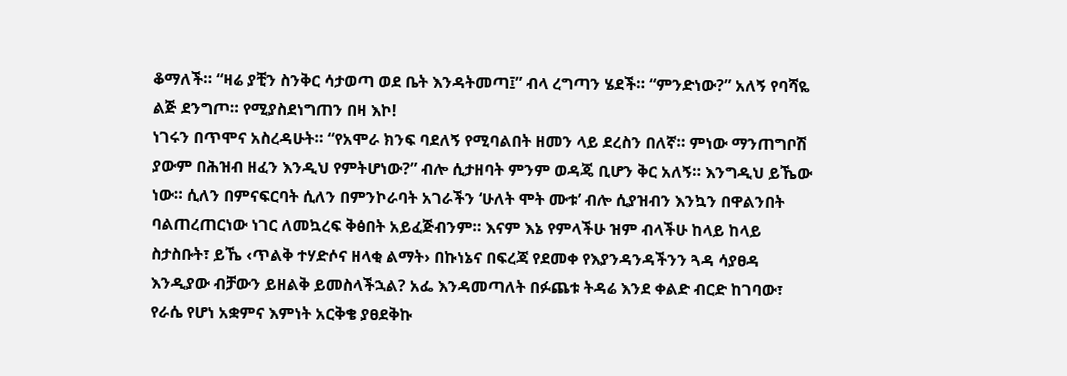ቆማለች። “ዛሬ ያቺን ስንቅር ሳታወጣ ወደ ቤት እንዳትመጣ፤” ብላ ረግጣን ሄደች። “ምንድነው?” አለኝ የባሻዬ ልጅ ደንግጦ። የሚያስደነግጠን በዛ እኮ!
ነገሩን በጥሞና አስረዳሁት። “የአሞራ ክንፍ ባደለኝ የሚባልበት ዘመን ላይ ደረስን በለኛ። ምነው ማንጠግቦሽ ያውም በሕዝብ ዘፈን እንዲህ የምትሆነው?” ብሎ ሲታዘባት ምንም ወዳጄ ቢሆን ቅር አለኝ። እንግዲህ ይኼው ነው። ሲለን በምናፍርባት ሲለን በምንኮራባት አገራችን ‘ሁለት ሞት ሙቱ’ ብሎ ሲያዝብን እንኳን በዋልንበት ባልጠረጠርነው ነገር ለመኳረፍ ቅፅበት አይፈጅብንም። እናም እኔ የምላችሁ ዝም ብላችሁ ከላይ ከላይ ስታስቡት፣ ይኼ ‹ጥልቅ ተሃድሶና ዘላቂ ልማት› በኩነኔና በፍረጃ የደመቀ የእያንዳንዳችንን ጓዳ ሳያፀዳ እንዲያው ብቻውን ይዘልቅ ይመስላችኋል? አፌ እንዳመጣለት በፉጨቱ ትዳሬ እንደ ቀልድ ብርድ ከገባው፣ የራሴ የሆነ አቋምና እምነት አርቅቄ ያፀደቅኩ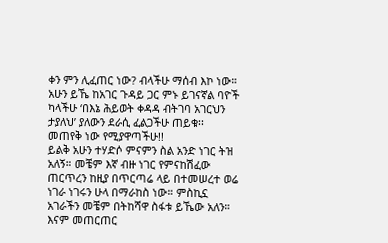ቀን ምን ሊፈጠር ነው? ብላችሁ ማሰብ እኮ ነው። አሁን ይኼ ከአገር ጉዳይ ጋር ምኑ ይገናኛል ባዮች ካላችሁ ‘በእኔ ሕይወት ቀዳዳ ብትገባ አገርህን ታያለህ’ ያለውን ደራሲ ፈልጋችሁ ጠይቁ፡፡ መጠየቅ ነው የሚያዋጣችሁ!!
ይልቅ አሁን ተሃድሶ ምናምን ስል አንድ ነገር ትዝ አለኝ። መቼም እኛ ብዙ ነገር የምናከሽፈው ጠርጥረን ከዚያ በጥርጣሬ ላይ በተመሠረተ ወሬ ነገራ ነገሩን ሁላ በማራከስ ነው። ምስኪኗ አገራችን መቼም በትከሻዋ ስፋቱ ይኼው አለን። እናም መጠርጠር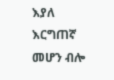እያለ እርግጠኛ መሆን ብሎ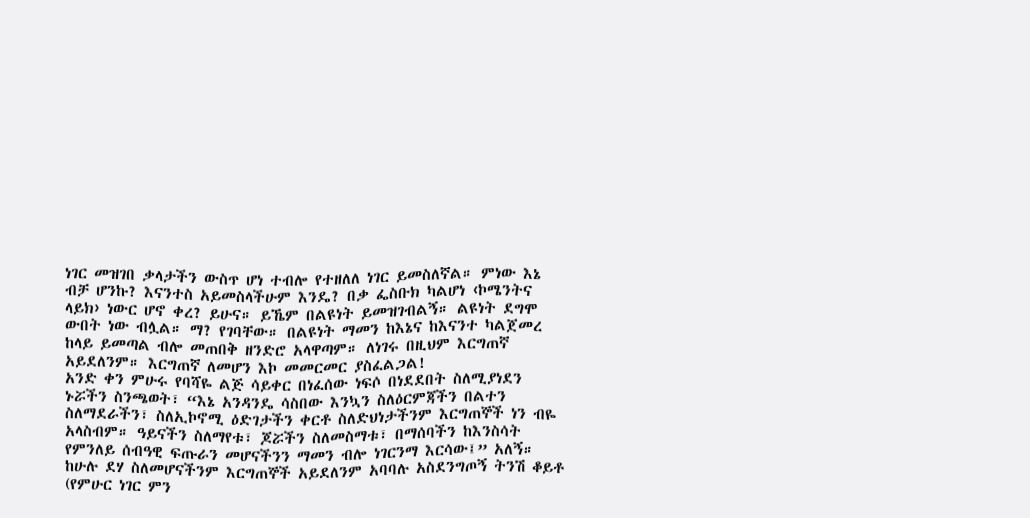ነገር መዝገበ ቃላታችን ውስጥ ሆነ ተብሎ የተዘለለ ነገር ይመስለኛል። ምነው እኔ ብቻ ሆንኩ? እናንተስ አይመስላችሁም እንዴ? በቃ ፌስቡክ ካልሆነ ‹ኮሜንትና ላይክ› ነውር ሆኖ ቀረ? ይሁና። ይኼም በልዩነት ይመዝገብልኝ። ልዩነት ደግሞ ውበት ነው ብሏል። ማ? የገባቸው። በልዩነት ማመን ከእኔና ከእናንተ ካልጀመረ ከላይ ይመጣል ብሎ መጠበቅ ዘንድሮ አላዋጣም። ለነገሩ በዚህም እርግጠኛ አይደለንም። እርግጠኛ ለመሆን እኮ መመርመር ያስፈልጋል!
አንድ ቀን ምሁሩ የባሻዬ ልጅ ሳይቀር በነፈሰው ነፍሶ በነደደበት ስለሚያነደን ኑሯችን ስንጫወት፣ “እኔ አንዳንዴ ሳስበው እንኳን ስለዕርምጃችን በልተን ስለማደራችን፣ ስለኢኮኖሚ ዕድገታችን ቀርቶ ስለድህነታችንም እርግጠኞች ነን ብዬ አላስብም። ዓይናችን ስለማየቱ፣ ጆሯችን ስለመስማቱ፣ በማሰባችን ከእንስሳት የምንለይ ሰብዓዊ ፍጡራን መሆናችንን ማመን ብሎ ነገርንማ እርሳው፤” አለኝ። ከሁሉ ደሃ ስለመሆናችንም እርግጠኞች አይደለንም አባባሉ አስደንግጦኝ ትንሽ ቆይቶ (የምሁር ነገር ምን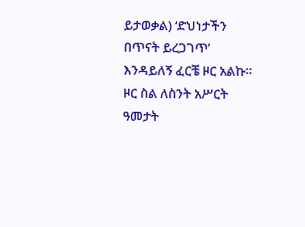ይታወቃል) ‘ድህነታችን በጥናት ይረጋገጥ’ እንዳይለኝ ፈርቼ ዞር አልኩ። ዞር ስል ለስንት አሥርት ዓመታት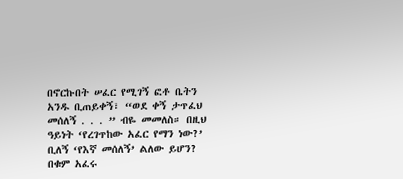በኖርኩበት ሠፈር የሚገኝ ፎቶ ቤትን አንዱ ቢጠይቀኝ፣ “ወደ ቀኝ ታጥፈህ መሰለኝ . . . ” ብዬ መመለስ። በዚህ ዓይነት ‘የረገጥከው አፈር የማን ነው?’ ቢለኝ ‘የእኛ መሰለኝ’ ልለው ይሆን? በቁም አፈሩ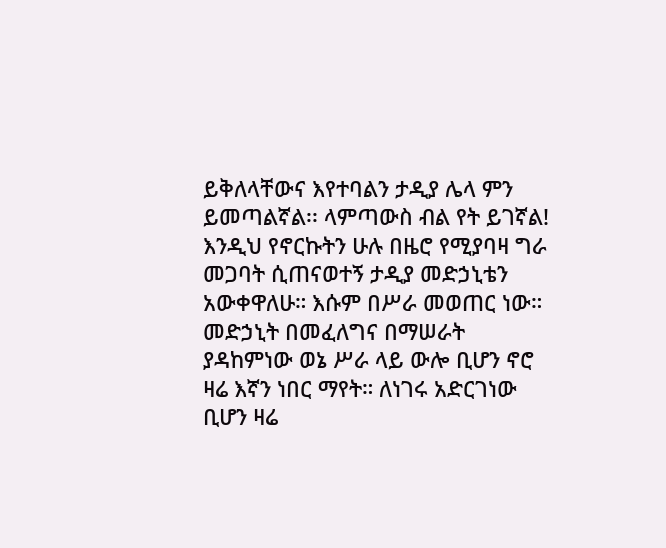ይቅለላቸውና እየተባልን ታዲያ ሌላ ምን ይመጣልኛል፡፡ ላምጣውስ ብል የት ይገኛል!
እንዲህ የኖርኩትን ሁሉ በዜሮ የሚያባዛ ግራ መጋባት ሲጠናወተኝ ታዲያ መድኃኒቴን አውቀዋለሁ። እሱም በሥራ መወጠር ነው። መድኃኒት በመፈለግና በማሠራት ያዳከምነው ወኔ ሥራ ላይ ውሎ ቢሆን ኖሮ ዛሬ እኛን ነበር ማየት። ለነገሩ አድርገነው ቢሆን ዛሬ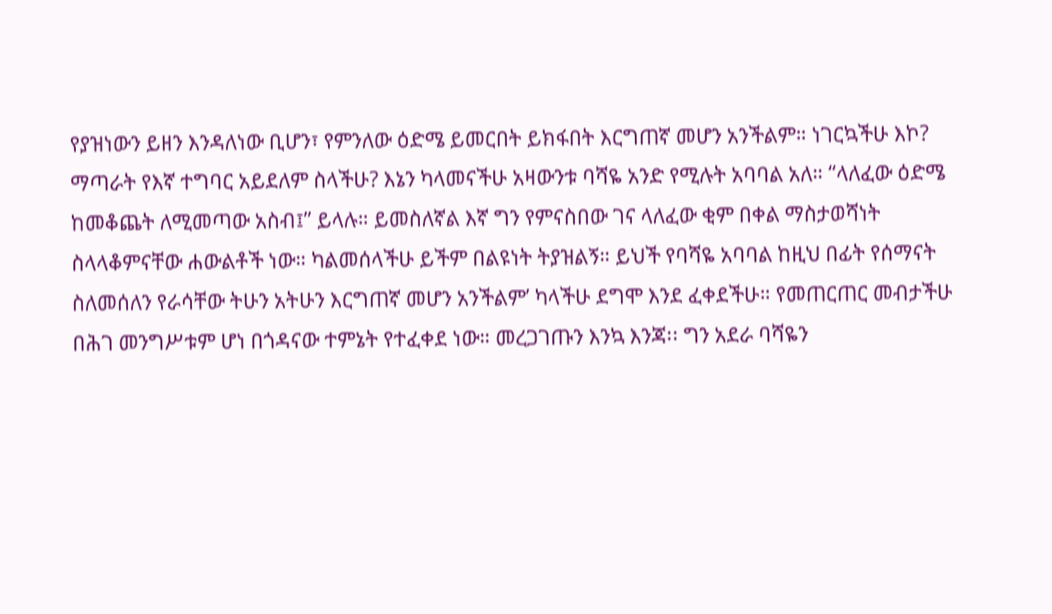የያዝነውን ይዘን እንዳለነው ቢሆን፣ የምንለው ዕድሜ ይመርበት ይክፋበት እርግጠኛ መሆን አንችልም። ነገርኳችሁ እኮ? ማጣራት የእኛ ተግባር አይደለም ስላችሁ? እኔን ካላመናችሁ አዛውንቱ ባሻዬ አንድ የሚሉት አባባል አለ። “ላለፈው ዕድሜ ከመቆጨት ለሚመጣው አስብ፤” ይላሉ። ይመስለኛል እኛ ግን የምናስበው ገና ላለፈው ቂም በቀል ማስታወሻነት ስላላቆምናቸው ሐውልቶች ነው። ካልመሰላችሁ ይችም በልዩነት ትያዝልኝ። ይህች የባሻዬ አባባል ከዚህ በፊት የሰማናት ስለመሰለን የራሳቸው ትሁን አትሁን እርግጠኛ መሆን አንችልም’ ካላችሁ ደግሞ እንደ ፈቀደችሁ። የመጠርጠር መብታችሁ በሕገ መንግሥቱም ሆነ በጎዳናው ተምኔት የተፈቀደ ነው። መረጋገጡን እንኳ እንጃ፡፡ ግን አደራ ባሻዬን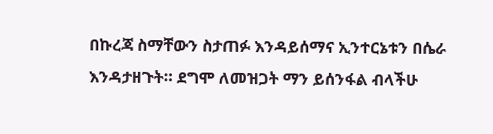በኩረጃ ስማቸውን ስታጠፉ እንዳይሰማና ኢንተርኔቱን በሴራ እንዳታዘጉት። ደግሞ ለመዝጋት ማን ይሰንፋል ብላችሁ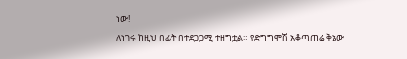ነው!
ለነገሩ ከዚህ በፊት በተደጋጋሚ ተዘግቷል። የድግግሞሽ አቆጣጠሬ ቅኔው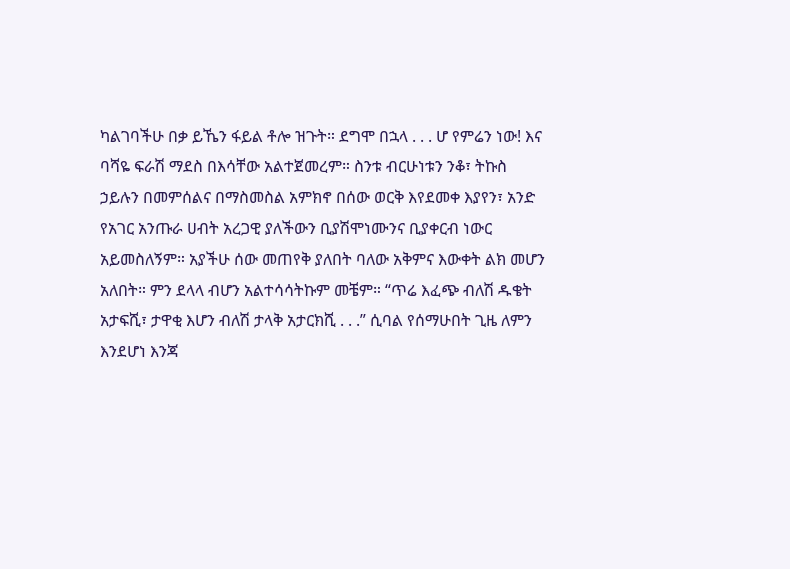ካልገባችሁ በቃ ይኼን ፋይል ቶሎ ዝጉት። ደግሞ በኋላ . . . ሆ የምሬን ነው! እና ባሻዬ ፍራሽ ማደስ በእሳቸው አልተጀመረም። ስንቱ ብርሁነቱን ንቆ፣ ትኩስ ኃይሉን በመምሰልና በማስመስል አምክኖ በሰው ወርቅ እየደመቀ እያየን፣ አንድ የአገር አንጡራ ሀብት አረጋዊ ያለችውን ቢያሽሞነሙንና ቢያቀርብ ነውር አይመስለኝም። አያችሁ ሰው መጠየቅ ያለበት ባለው አቅምና እውቀት ልክ መሆን አለበት። ምን ደላላ ብሆን አልተሳሳትኩም መቼም። “ጥሬ እፈጭ ብለሽ ዱቄት አታፍሺ፣ ታዋቂ እሆን ብለሽ ታላቅ አታርክሺ . . .” ሲባል የሰማሁበት ጊዜ ለምን እንደሆነ እንጃ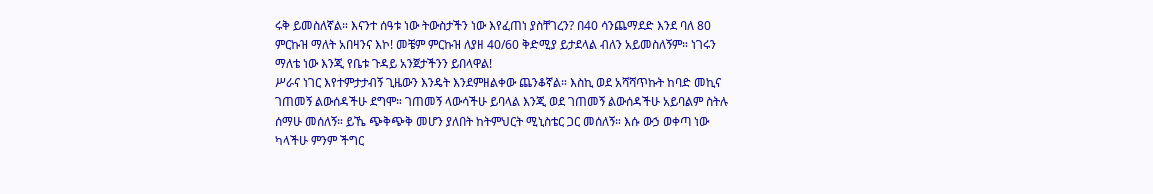ሩቅ ይመስለኛል። እናንተ ሰዓቱ ነው ትውስታችን ነው እየፈጠነ ያስቸገረን? በ40 ሳንጨማደድ እንደ ባለ 80 ምርኩዝ ማለት አበዛንና እኮ! መቼም ምርኩዝ ለያዘ 40/60 ቅድሚያ ይታደላል ብለን አይመስለኝም። ነገሩን ማለቴ ነው እንጂ የቤቱ ጉዳይ አንጀታችንን ይበላዋል!
ሥራና ነገር እየተምታታብኝ ጊዜውን እንዴት እንደምዘልቀው ጨንቆኛል። እስኪ ወደ አሻሻጥኩት ከባድ መኪና ገጠመኝ ልውሰዳችሁ ደግሞ። ገጠመኝ ላውሳችሁ ይባላል እንጂ ወደ ገጠመኝ ልውሰዳችሁ አይባልም ስትሉ ሰማሁ መሰለኝ። ይኼ ጭቅጭቅ መሆን ያለበት ከትምህርት ሚኒስቴር ጋር መሰለኝ። እሱ ውኃ ወቀጣ ነው ካላችሁ ምንም ችግር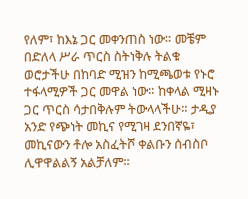የለም፣ ከእኔ ጋር መቀንጠስ ነው። መቼም በድለላ ሥራ ጥርስ ስትነቅሉ ትልቁ ወሮታችሁ በከባድ ሚዝን ከሚጫወቱ የኑሮ ተፋላሚዎች ጋር መዋል ነው። ከቀላል ሚዛኑ ጋር ጥርስ ሳታበቅሉም ትውላላችሁ። ታዲያ አንድ የጭነት መኪና የሚገዛ ደንበኛዬ፣ መኪናውን ቶሎ አስፈትሾ ቀልቡን ሰብስቦ ሊዋዋልልኝ አልቻለም።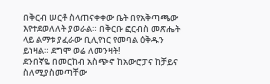በቅርብ ሠርቶ ስላጠናቀቀው ቤት በየአቅጣጫው እየተደወለለት ያወራል። በቅርቡ ፎርብስ መጽሔት ላይ ልማቱ ያፈራው ቢሊየነር የመባል ዕቅዱን ይነዛል። ደግሞ ወሬ ለመንዛት!
ደንበኛዬ በመርከብ አስጭኖ ከአውሮፓና ከቻይና ስለሚያስመጣቸው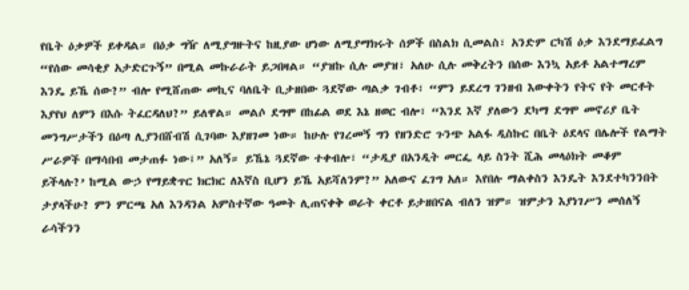የቤት ዕቃዎች ይቀዳል። በዕቃ ግዥ ለሚያግዙትና ከዚያው ሆነው ለሚያማክሩት ሰዎች በስልክ ሲመልስ፣ አንድም ርካሽ ዕቃ እንደማይፈልግ “የሰው መሳቂያ አታድርጉኝ” በሚል መኩራራት ይጋበዛል። “ያዝኩ ሲሉ መያዝ፣ አለሁ ሲሉ መቅረትን በሰው እንኳ አይቶ አልተማረም እንዴ ይኼ ሰው?” ብሎ የሚሸጠው መኪና ባለቤት ቢታዘበው ጓደኛው ጣልቃ ገብቶ፣ “ምን ይደረግ ገንዘብ እውቀትን የትና የት መርቶት እያየህ ለምን በእሱ ትፈርዳለህ?” ይለዋል። መልሶ ደግሞ በከፊል ወደ እኔ ዘወር ብሎ፣ “እንደ እኛ ያለውን ደካማ ደግሞ መኖሪያ ቤት መንግሥታችን በዕጣ ሊያንበሸብሽ ሲገባው እያዘገመ ነው። ከሁሉ የገረመኝ ግን የዘንድሮ ጉንጭ አልፋ ዲስኩር በቤት ዕደላና በሌሎች የልማት ሥራዎች በማሳበብ መታጠፉ ነው፤” አለኝ። ይኼኔ ጓደኛው ተቀብሎ፣ “ታዲያ በአንዲት መርፌ ላይ ስንት ሺሕ መላዕክት መቆም ይችላሉ?’ ከሚል ውኃ የማይቋጥር ክርክር ለእኛስ ቢሆን ይኼ አይሻለንም?” አለውና ፈገግ አለ። እየበሉ ማልቀስን እንዴት እንደተካንንበት ታያላችሁ? ምን ምርጫ አለ እንዳንል አምስተኛው ዓመት ሊጠናቀቅ ወራት ቀርቶ ይታዘበናል ብለን ዝም። ዝምታን እያነገሥን መሰለኝ ራሳችንን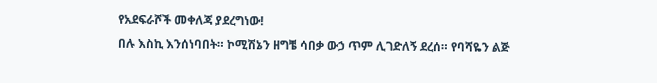የአደፍራሾች መቀለጃ ያደረግነው!
በሉ እስኪ እንሰነባበት። ኮሚሽኔን ዘግቼ ሳበቃ ውኃ ጥም ሊገድለኝ ደረሰ። የባሻዬን ልጅ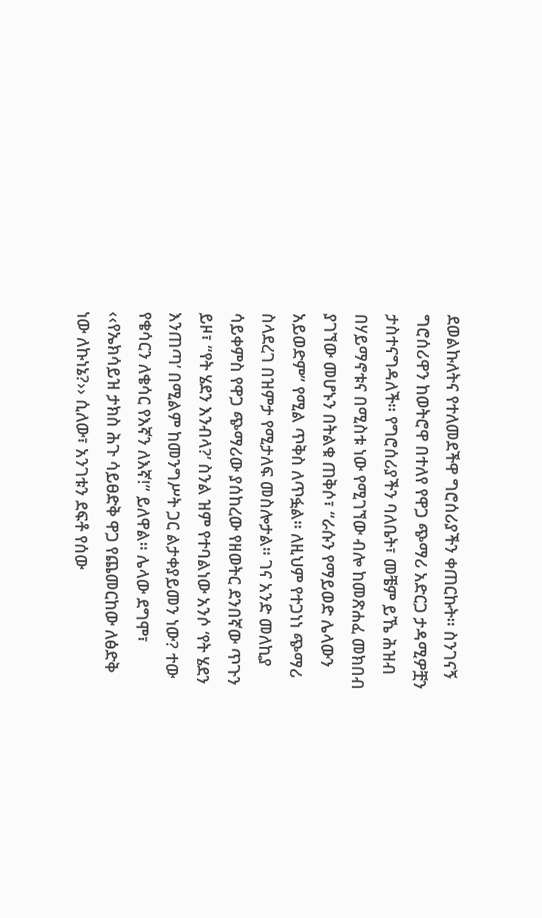ደወልኩለትና የተለመደችዋ ግሮሰሪያችን ቀጠርኩት። ስንገናኝ ግሮሰሪዋን ከወትሮዋ በተለየ የዋጋ ጭማሪ አድርጋ ታዳሚዎቿን ታስተናግዳለች። የግሮሰሪያችን ባለቤት፣ መቼም ይኼ ሕዝብ በሃይማኖቱና በሚስቱ ነው የሚገኘው ብሎ ከመጽሐፈ መክበብ ያገኘው መሆኑን በትልቁ ጠቅሶ፣ “ራሱን የማይወድ ሌላውን አይወድም” የሚል ጥቅስ ለጥፏል። ለዚህም የተጋነነ ጭማሪ ስላደረገ በዝምታ የሚታለፍ መስሎታል። ገና አንድ መለኪያ ሳይቀምስ የዋጋ ጭማሪው ያሰከረው የዘወትር ደንበኛው ጥጉን ይዞ፣ “የት ሄደን እንብላ?’ ስንል ዝም የተባልነው አንሶ ‘የት ሄደን እንጠጣ’ በሚልም ከመንግሥት ጋር ልታቀያይመን ነው? ተው የቄሳርን ለቄሳር የእኛን ለእኛ!” ይለዋል። ሌላው ደግሞ፣ ‹‹የኤክሳይዝ ታክስ ሕጉ ሳይፀድቅ ዋጋ የጨመርከው ለፅድቅ ነው ለኩነኔ?›› ሲለው፣ አንገቱን ደፍቶ የሰው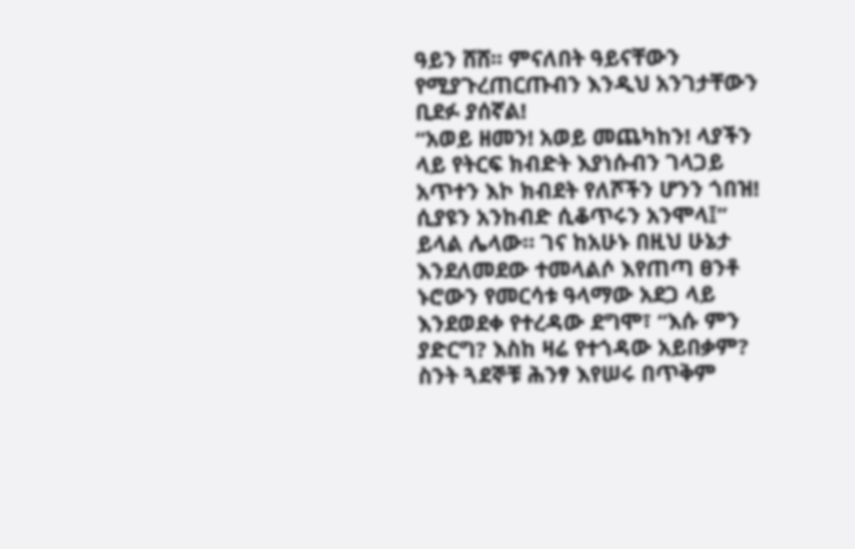ዓይን ሸሸ፡፡ ምናለበት ዓይናቸውን የሚያጉረጠርጡብን እንዲህ አንገታቸውን ቢደፉ ያሰኛል!
“አወይ ዘመን! አወይ መጨካከን! ላያችን ላይ የትርፍ ክብድት እያነሱብን ገላጋይ አጥተን እኮ ክብደት የለሾችን ሆንን ጎበዝ! ሲያዩን አንከብድ ሲቆጥሩን አንሞላ፤” ይላል ሌላው። ገና ከአሁኑ በዚህ ሁኔታ እንደለመደው ተመላልሶ እየጠጣ ፀንቶ ኑሮውን የመርሳቱ ዓላማው አደጋ ላይ እንደወደቀ የተረዳው ደግሞ፣ “እሱ ምን ያድርግ? እስከ ዛሬ የተጎዳው አይበቃም? ስንት ጓደኞቹ ሕንፃ እየሠሩ በጥቅም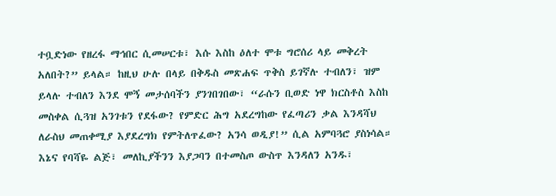ተቧድነው የዘረፋ ማኅበር ሲመሠርቱ፣ እሱ እስከ ዕለተ ሞቱ ግሮሰሪ ላይ መቅረት አለበት?” ይላል። ከዚህ ሁሉ በላይ በቅዱስ መጽሐፍ ጥቅስ ይገኛሉ ተብለን፣ ዝም ይላሉ ተብለን እንደ ሞኝ መታሰባችን ያንገበገበው፣ “ራሱን ቢወድ ነዋ ክርስቶስ እስከ መስቀል ሲጓዝ አንገቱን የደፋው? የምድር ሕግ አደረግከው የፈጣሪን ቃል እንዳሻህ ለራስህ መጠቀሚያ እያደረግክ የምትለጥፈው? አንሳ ወዲያ!” ሲል አምባጓሮ ያስነሳል። እኔና የባሻዬ ልጅ፣ መለኪያችንን እያጋባን በተመስጦ ውስጥ እንዳለን አንዱ፣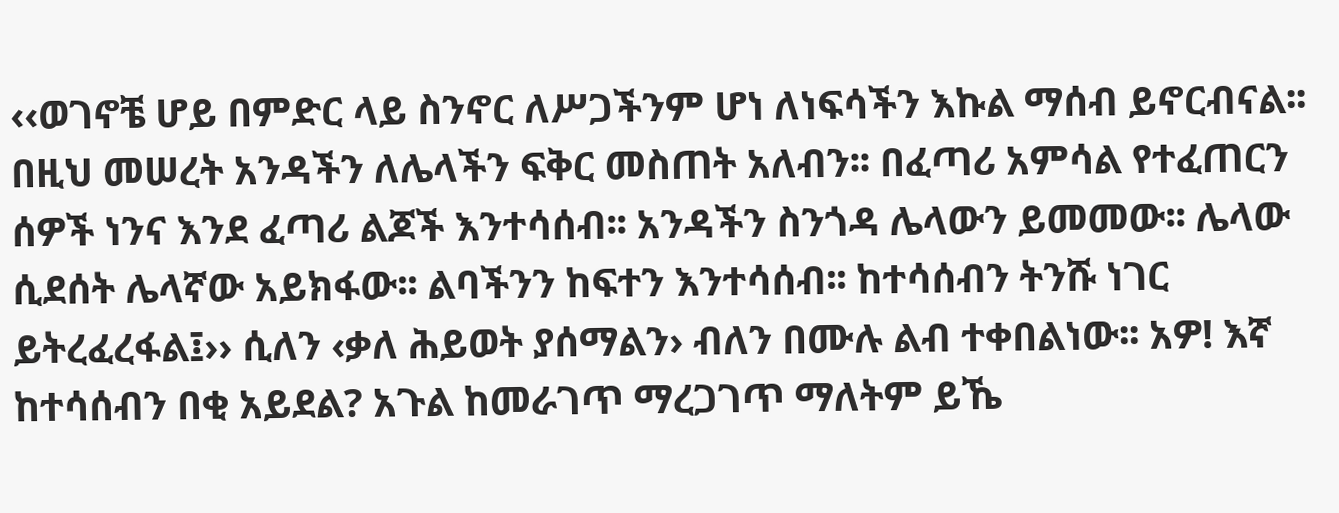‹‹ወገኖቼ ሆይ በምድር ላይ ስንኖር ለሥጋችንም ሆነ ለነፍሳችን እኩል ማሰብ ይኖርብናል፡፡ በዚህ መሠረት አንዳችን ለሌላችን ፍቅር መስጠት አለብን፡፡ በፈጣሪ አምሳል የተፈጠርን ሰዎች ነንና እንደ ፈጣሪ ልጆች እንተሳሰብ፡፡ አንዳችን ስንጎዳ ሌላውን ይመመው፡፡ ሌላው ሲደሰት ሌላኛው አይክፋው፡፡ ልባችንን ከፍተን እንተሳሰብ፡፡ ከተሳሰብን ትንሹ ነገር ይትረፈረፋል፤›› ሲለን ‹ቃለ ሕይወት ያሰማልን› ብለን በሙሉ ልብ ተቀበልነው፡፡ አዎ! እኛ ከተሳሰብን በቂ አይደል? አጉል ከመራገጥ ማረጋገጥ ማለትም ይኼ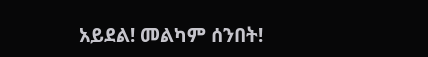አይደል! መልካም ሰንበት!